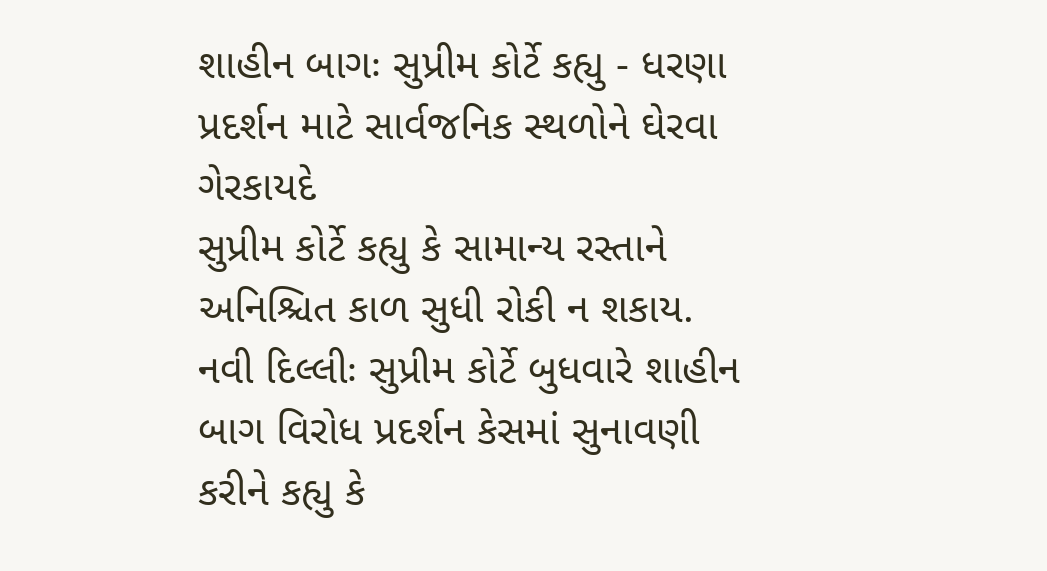શાહીન બાગઃ સુપ્રીમ કોર્ટે કહ્યુ - ધરણા પ્રદર્શન માટે સાર્વજનિક સ્થળોને ઘેરવા ગેરકાયદે
સુપ્રીમ કોર્ટે કહ્યુ કે સામાન્ય રસ્તાને અનિશ્ચિત કાળ સુધી રોકી ન શકાય.
નવી દિલ્લીઃ સુપ્રીમ કોર્ટે બુધવારે શાહીન બાગ વિરોધ પ્રદર્શન કેસમાં સુનાવણી કરીને કહ્યુ કે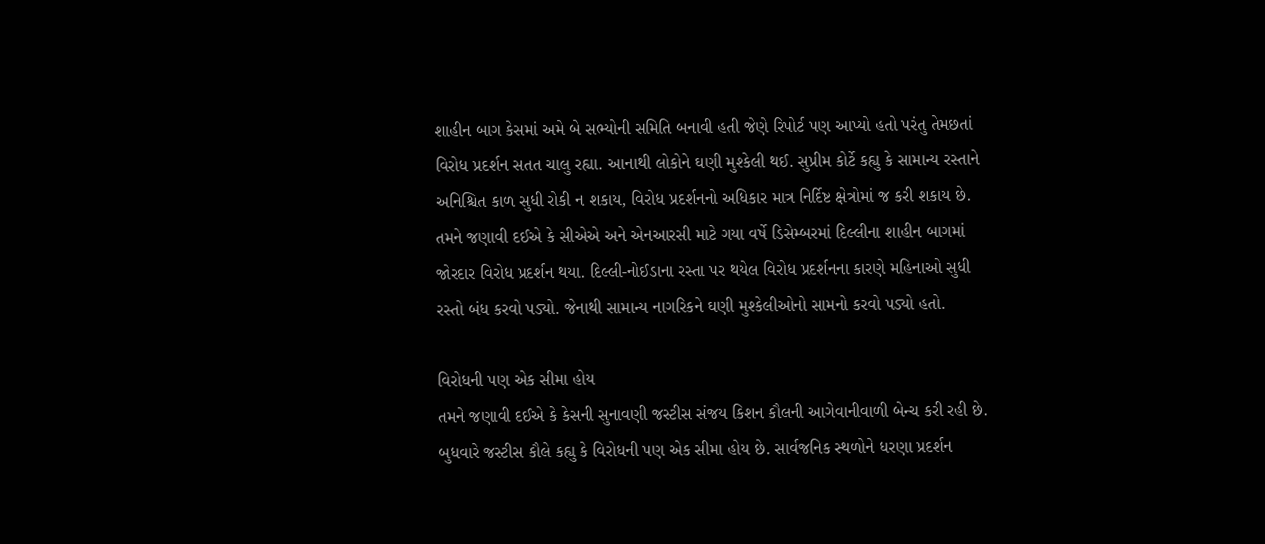શાહીન બાગ કેસમાં અમે બે સભ્યોની સમિતિ બનાવી હતી જેણે રિપોર્ટ પણ આપ્યો હતો પરંતુ તેમછતાં વિરોધ પ્રદર્શન સતત ચાલુ રહ્યા. આનાથી લોકોને ઘણી મુશ્કેલી થઈ. સુપ્રીમ કોર્ટે કહ્યુ કે સામાન્ય રસ્તાને અનિશ્ચિત કાળ સુધી રોકી ન શકાય, વિરોધ પ્રદર્શનનો અધિકાર માત્ર નિર્દિષ્ટ ક્ષેત્રોમાં જ કરી શકાય છે. તમને જણાવી દઈએ કે સીએએ અને એનઆરસી માટે ગયા વર્ષે ડિસેમ્બરમાં દિલ્લીના શાહીન બાગમાં જોરદાર વિરોધ પ્રદર્શન થયા. દિલ્લી-નોઈડાના રસ્તા પર થયેલ વિરોધ પ્રદર્શનના કારણે મહિનાઓ સુધી રસ્તો બંધ કરવો પડ્યો. જેનાથી સામાન્ય નાગરિકને ઘણી મુશ્કેલીઓનો સામનો કરવો પડ્યો હતો.

વિરોધની પણ એક સીમા હોય
તમને જણાવી દઈએ કે કેસની સુનાવણી જસ્ટીસ સંજય કિશન કૌલની આગેવાનીવાળી બેન્ચ કરી રહી છે. બુધવારે જસ્ટીસ કૌલે કહ્યુ કે વિરોધની પણ એક સીમા હોય છે. સાર્વજનિક સ્થળોને ધરણા પ્રદર્શન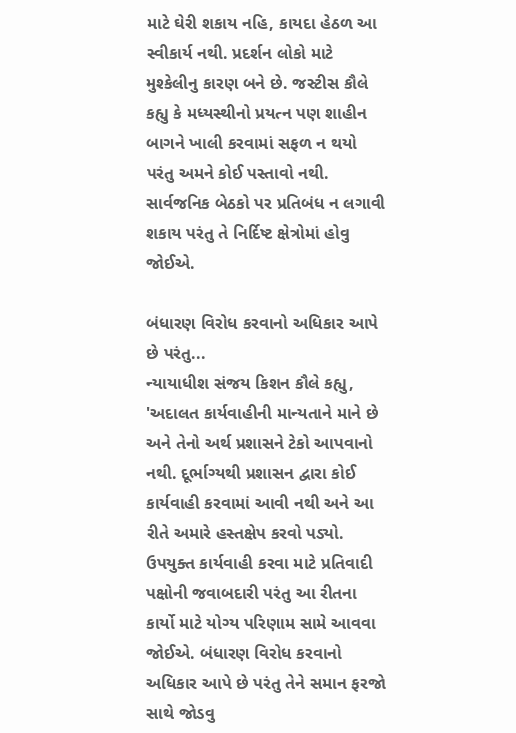માટે ઘેરી શકાય નહિ, કાયદા હેઠળ આ સ્વીકાર્ય નથી. પ્રદર્શન લોકો માટે મુશ્કેલીનુ કારણ બને છે. જસ્ટીસ કૌલે કહ્યુ કે મધ્યસ્થીનો પ્રયત્ન પણ શાહીન બાગને ખાલી કરવામાં સફળ ન થયો પરંતુ અમને કોઈ પસ્તાવો નથી. સાર્વજનિક બેઠકો પર પ્રતિબંધ ન લગાવી શકાય પરંતુ તે નિર્દિષ્ટ ક્ષેત્રોમાં હોવુ જોઈએ.

બંધારણ વિરોધ કરવાનો અધિકાર આપે છે પરંતુ...
ન્યાયાધીશ સંજય કિશન કૌલે કહ્યુ, 'અદાલત કાર્યવાહીની માન્યતાને માને છે અને તેનો અર્થ પ્રશાસને ટેકો આપવાનો નથી. દૂર્ભાગ્યથી પ્રશાસન દ્વારા કોઈ કાર્યવાહી કરવામાં આવી નથી અને આ રીતે અમારે હસ્તક્ષેપ કરવો પડ્યો. ઉપયુક્ત કાર્યવાહી કરવા માટે પ્રતિવાદી પક્ષોની જવાબદારી પરંતુ આ રીતના કાર્યો માટે યોગ્ય પરિણામ સામે આવવા જોઈએ. બંધારણ વિરોધ કરવાનો અધિકાર આપે છે પરંતુ તેને સમાન ફરજો સાથે જોડવુ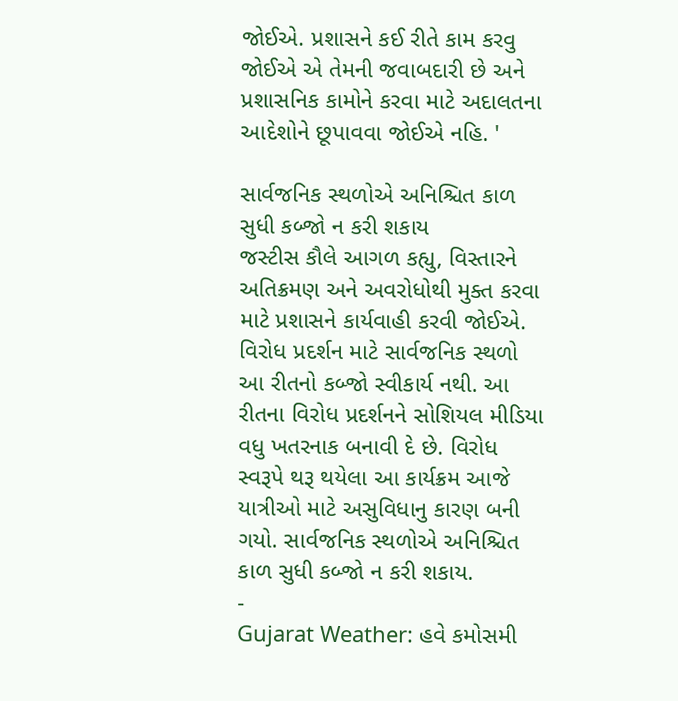જોઈએ. પ્રશાસને કઈ રીતે કામ કરવુ જોઈએ એ તેમની જવાબદારી છે અને પ્રશાસનિક કામોને કરવા માટે અદાલતના આદેશોને છૂપાવવા જોઈએ નહિ. '

સાર્વજનિક સ્થળોએ અનિશ્ચિત કાળ સુધી કબ્જો ન કરી શકાય
જસ્ટીસ કૌલે આગળ કહ્યુ, વિસ્તારને અતિક્રમણ અને અવરોધોથી મુક્ત કરવા માટે પ્રશાસને કાર્યવાહી કરવી જોઈએ. વિરોધ પ્રદર્શન માટે સાર્વજનિક સ્થળો આ રીતનો કબ્જો સ્વીકાર્ય નથી. આ રીતના વિરોધ પ્રદર્શનને સોશિયલ મીડિયા વધુ ખતરનાક બનાવી દે છે. વિરોધ સ્વરૂપે થરૂ થયેલા આ કાર્યક્રમ આજે યાત્રીઓ માટે અસુવિધાનુ કારણ બની ગયો. સાર્વજનિક સ્થળોએ અનિશ્ચિત કાળ સુધી કબ્જો ન કરી શકાય.
-
Gujarat Weather: હવે કમોસમી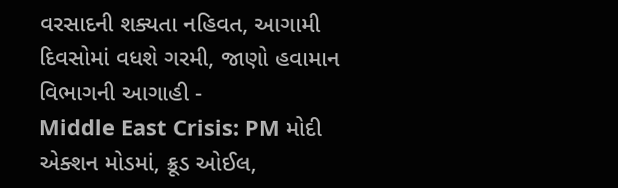વરસાદની શક્યતા નહિવત, આગામી દિવસોમાં વધશે ગરમી, જાણો હવામાન વિભાગની આગાહી -
Middle East Crisis: PM મોદી એક્શન મોડમાં, ક્રૂડ ઓઈલ,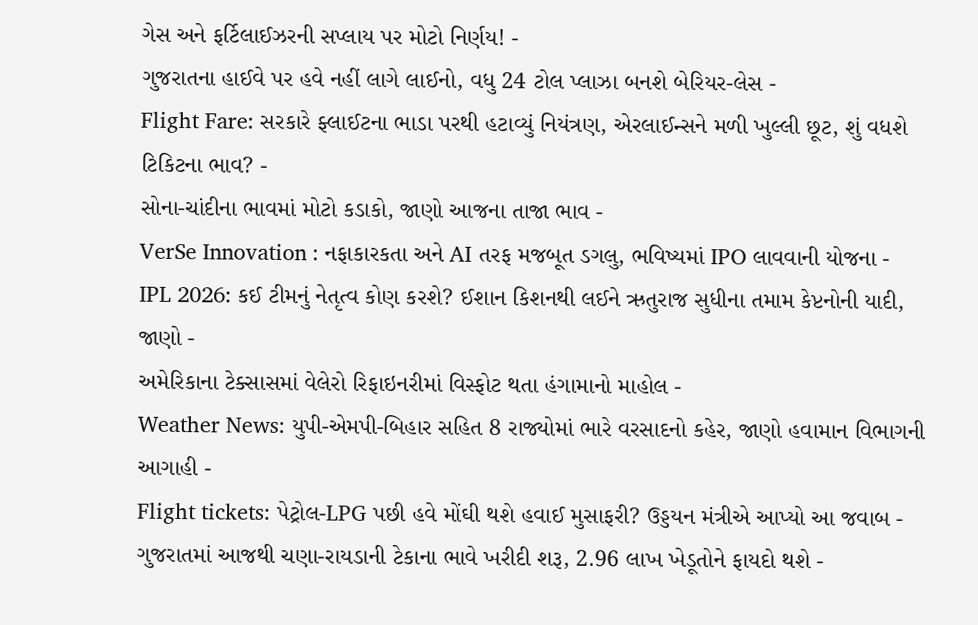ગેસ અને ફર્ટિલાઈઝરની સપ્લાય પર મોટો નિર્ણય! -
ગુજરાતના હાઈવે પર હવે નહીં લાગે લાઈનો, વધુ 24 ટોલ પ્લાઝા બનશે બેરિયર-લેસ -
Flight Fare: સરકારે ફ્લાઈટના ભાડા પરથી હટાવ્યું નિયંત્રણ, એરલાઈન્સને મળી ખુલ્લી છૂટ, શું વધશે ટિકિટના ભાવ? -
સોના-ચાંદીના ભાવમાં મોટો કડાકો, જાણો આજના તાજા ભાવ -
VerSe Innovation : નફાકારકતા અને AI તરફ મજબૂત ડગલુ, ભવિષ્યમાં IPO લાવવાની યોજના -
IPL 2026: કઈ ટીમનું નેતૃત્વ કોણ કરશે? ઈશાન કિશનથી લઈને ઋતુરાજ સુધીના તમામ કેપ્ટનોની યાદી, જાણો -
અમેરિકાના ટેક્સાસમાં વેલેરો રિફાઇનરીમાં વિસ્ફોટ થતા હંગામાનો માહોલ -
Weather News: યુપી-એમપી-બિહાર સહિત 8 રાજ્યોમાં ભારે વરસાદનો કહેર, જાણો હવામાન વિભાગની આગાહી -
Flight tickets: પેટ્રોલ-LPG પછી હવે મોંઘી થશે હવાઈ મુસાફરી? ઉડ્ડયન મંત્રીએ આપ્યો આ જવાબ -
ગુજરાતમાં આજથી ચણા-રાયડાની ટેકાના ભાવે ખરીદી શરૂ, 2.96 લાખ ખેડૂતોને ફાયદો થશે -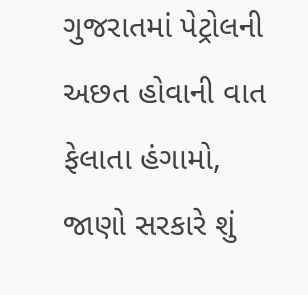ગુજરાતમાં પેટ્રોલની અછત હોવાની વાત ફેલાતા હંગામો, જાણો સરકારે શું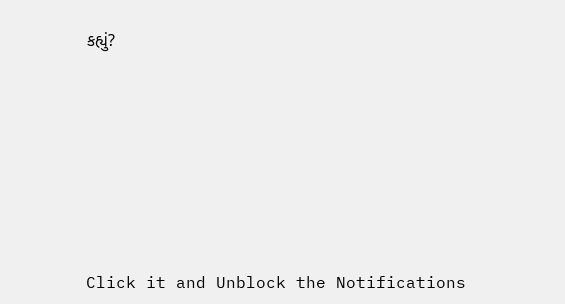કહ્યું?










Click it and Unblock the Notifications